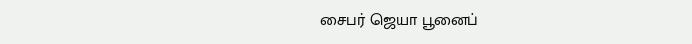சைபர் ஜெயா பூனைப்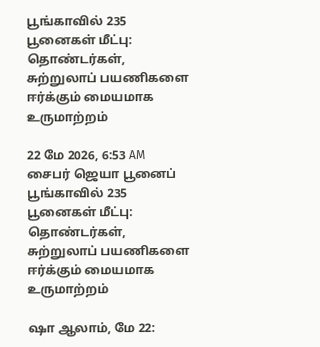பூங்காவில் 235 பூனைகள் மீட்பு: தொண்டர்கள், சுற்றுலாப் பயணிகளை ஈர்க்கும் மையமாக உருமாற்றம்

22 மே 2026, 6:53 AM
சைபர் ஜெயா பூனைப் பூங்காவில் 235 பூனைகள் மீட்பு: தொண்டர்கள், சுற்றுலாப் பயணிகளை ஈர்க்கும் மையமாக உருமாற்றம்

ஷா ஆலாம், மே 22: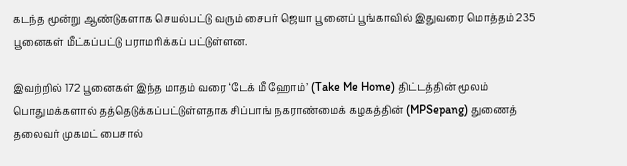கடந்த மூன்று ஆண்டுகளாக செயல்பட்டு வரும் சைபர் ஜெயா பூனைப் பூங்காவில் இதுவரை மொத்தம் 235 பூனைகள் மீட்கப்பட்டு பராமரிக்கப் பட்டுள்ளன.

இவற்றில் 172 பூனைகள் இந்த மாதம் வரை ‘டேக் மீ ஹோம்’ (Take Me Home) திட்டத்தின் மூலம் பொதுமக்களால் தத்தெடுக்கப்பட்டுள்ளதாக சிப்பாங் நகராண்மைக் கழகத்தின் (MPSepang) துணைத் தலைவர் முகமட் பைசால்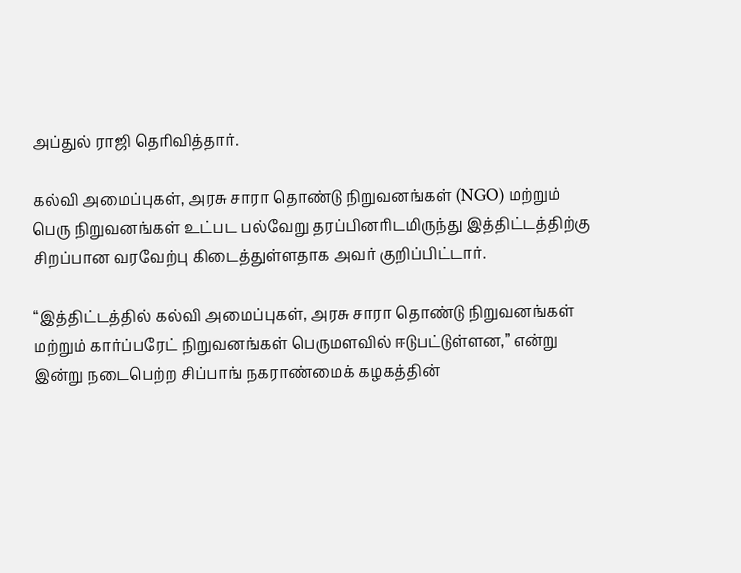அப்துல் ராஜி தெரிவித்தார்.

கல்வி அமைப்புகள், அரசு சாரா தொண்டு நிறுவனங்கள் (NGO) மற்றும் பெரு நிறுவனங்கள் உட்பட பல்வேறு தரப்பினரிடமிருந்து இத்திட்டத்திற்கு சிறப்பான வரவேற்பு கிடைத்துள்ளதாக அவர் குறிப்பிட்டார்.

“இத்திட்டத்தில் கல்வி அமைப்புகள், அரசு சாரா தொண்டு நிறுவனங்கள் மற்றும் கார்ப்பரேட் நிறுவனங்கள் பெருமளவில் ஈடுபட்டுள்ளன,” என்று இன்று நடைபெற்ற சிப்பாங் நகராண்மைக் கழகத்தின்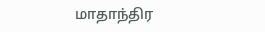மாதாந்திர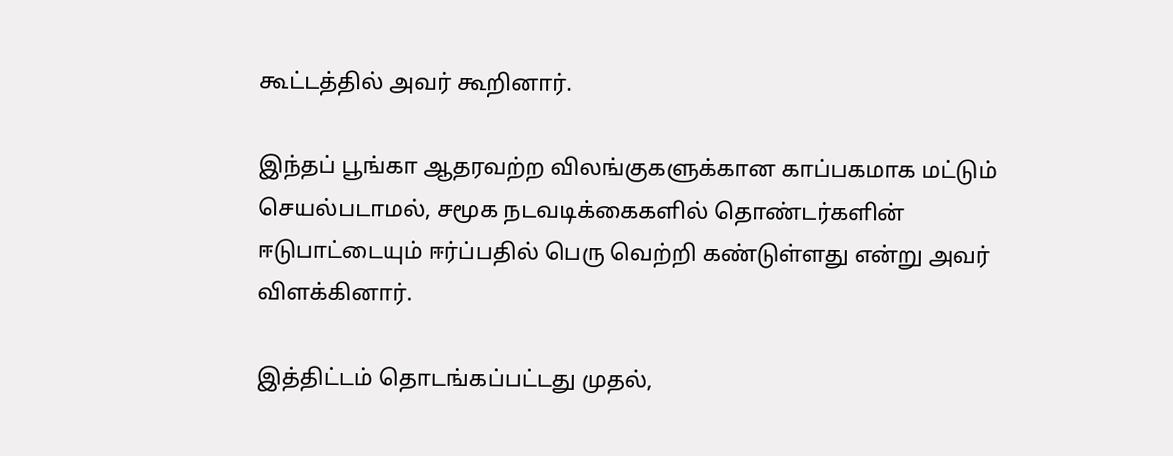கூட்டத்தில் அவர் கூறினார்.

இந்தப் பூங்கா ஆதரவற்ற விலங்குகளுக்கான காப்பகமாக மட்டும் செயல்படாமல், சமூக நடவடிக்கைகளில் தொண்டர்களின் ஈடுபாட்டையும் ஈர்ப்பதில் பெரு வெற்றி கண்டுள்ளது என்று அவர் விளக்கினார்.

இத்திட்டம் தொடங்கப்பட்டது முதல்,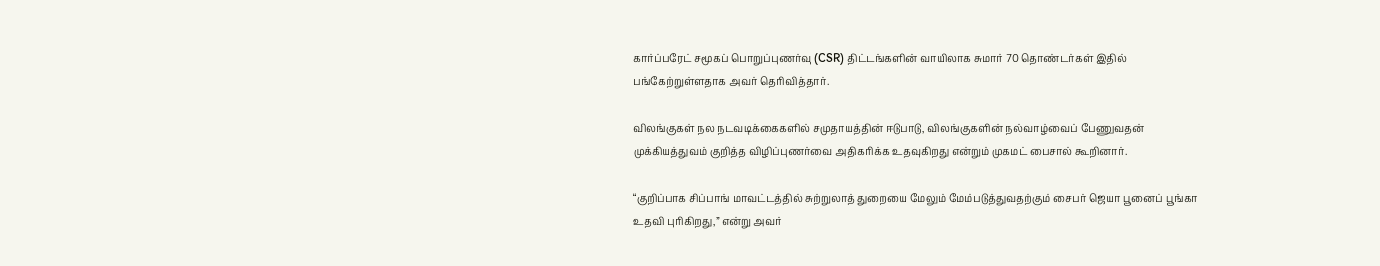கார்ப்பரேட் சமூகப் பொறுப்புணர்வு (CSR) திட்டங்களின் வாயிலாக சுமார் 70 தொண்டர்கள் இதில் பங்கேற்றுள்ளதாக அவர் தெரிவித்தார்.

விலங்குகள் நல நடவடிக்கைகளில் சமுதாயத்தின் ஈடுபாடு, விலங்குகளின் நல்வாழ்வைப் பேணுவதன் முக்கியத்துவம் குறித்த விழிப்புணர்வை அதிகரிக்க உதவுகிறது என்றும் முகமட் பைசால் கூறினார்.

“குறிப்பாக சிப்பாங் மாவட்டத்தில் சுற்றுலாத் துறையை மேலும் மேம்படுத்துவதற்கும் சைபர் ஜெயா பூனைப் பூங்கா உதவி புரிகிறது,” என்று அவர்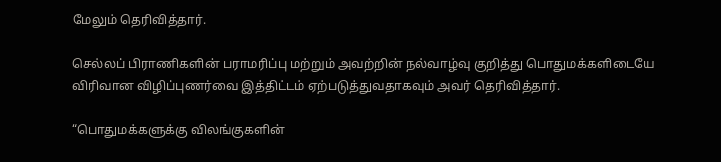மேலும் தெரிவித்தார்.

செல்லப் பிராணிகளின் பராமரிப்பு மற்றும் அவற்றின் நல்வாழ்வு குறித்து பொதுமக்களிடையே விரிவான விழிப்புணர்வை இத்திட்டம் ஏற்படுத்துவதாகவும் அவர் தெரிவித்தார்.

“பொதுமக்களுக்கு விலங்குகளின்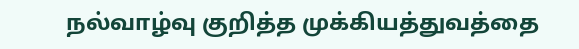நல்வாழ்வு குறித்த முக்கியத்துவத்தை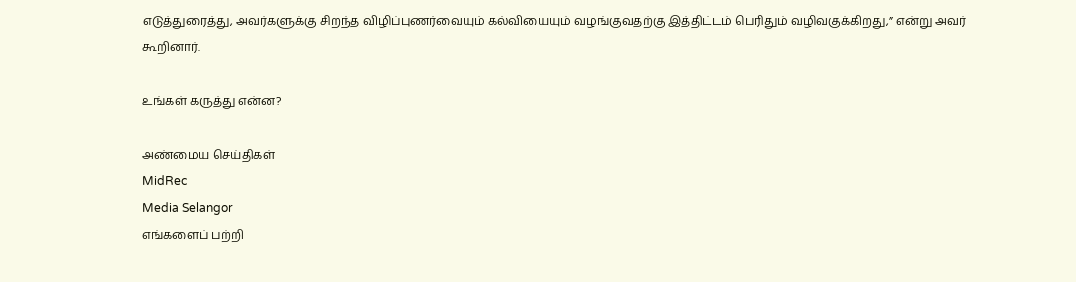எடுத்துரைத்து, அவர்களுக்கு சிறந்த விழிப்புணர்வையும் கல்வியையும் வழங்குவதற்கு இத்திட்டம் பெரிதும் வழிவகுக்கிறது,” என்று அவர் கூறினார்.

உங்கள் கருத்து என்ன?

அண்மைய செய்திகள்
MidRec
Media Selangor
எங்களைப் பற்றி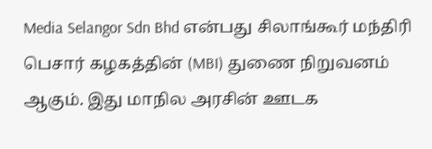Media Selangor Sdn Bhd என்பது சிலாங்கூர் மந்திரி பெசார் கழகத்தின் (MBI) துணை நிறுவனம் ஆகும். இது மாநில அரசின் ஊடக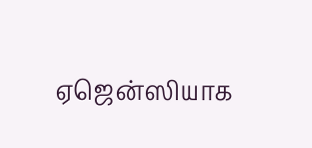ஏஜென்ஸியாக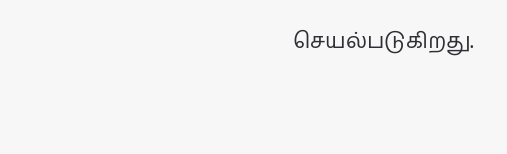செயல்படுகிறது.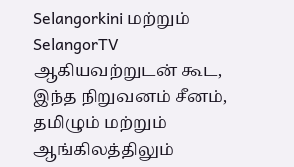Selangorkini மற்றும் SelangorTV ஆகியவற்றுடன் கூட, இந்த நிறுவனம் சீனம், தமிழும் மற்றும் ஆங்கிலத்திலும்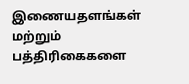இணையதளங்கள் மற்றும் பத்திரிகைகளை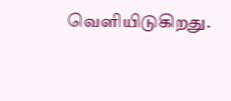வெளியிடுகிறது.